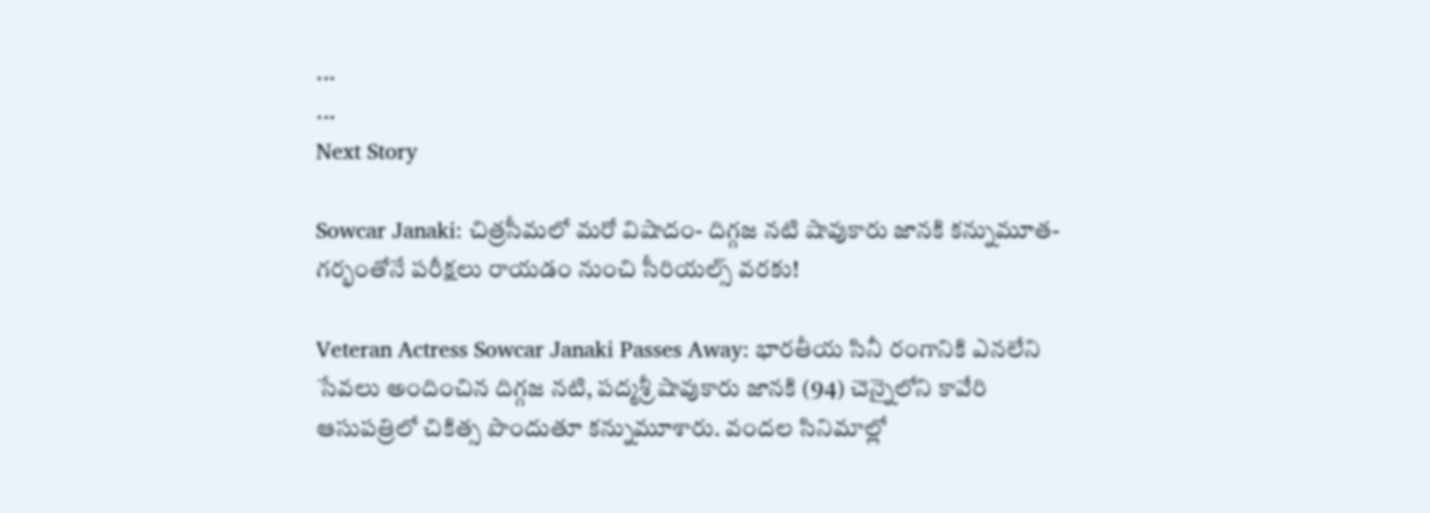...
...
Next Story

Sowcar Janaki: చిత్రసీమలో మరో విషాదం- దిగ్గజ నటి షావుకారు జానకి కన్నుమూత- గర్భంతోనే పరీక్షలు రాయడం నుంచి సీరియల్స్ వరకు!

Veteran Actress Sowcar Janaki Passes Away: భారతీయ సినీ రంగానికి ఎనలేని సేవలు అందించిన దిగ్గజ నటి, పద్మశ్రీ షావుకారు జానకి (94) చెన్నైలోని కావేరి ఆసుపత్రిలో చికిత్స పొందుతూ కన్నుమూశారు. వందల సినిమాల్లో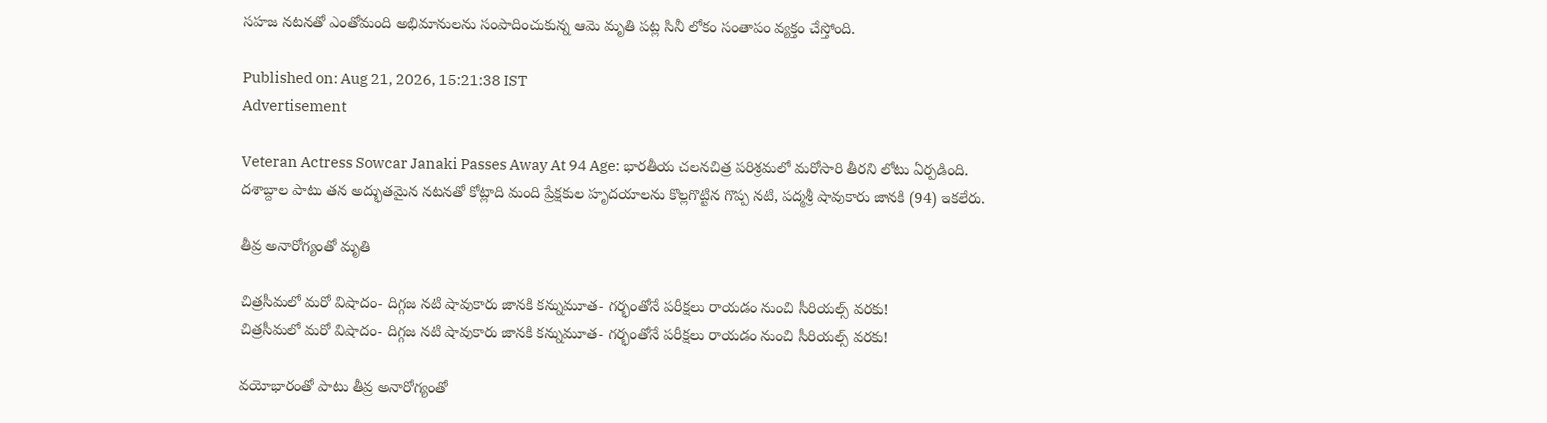సహజ నటనతో ఎంతోమంది అభిమానులను సంపాదించుకున్న ఆమె మృతి పట్ల సినీ లోకం సంతాపం వ్యక్తం చేస్తోంది.

Published on: Aug 21, 2026, 15:21:38 IST
Advertisement

Veteran Actress Sowcar Janaki Passes Away At 94 Age: భారతీయ చలనచిత్ర పరిశ్రమలో మరోసారి తీరని లోటు ఏర్పడింది. దశాబ్దాల పాటు తన అద్భుతమైన నటనతో కోట్లాది మంది ప్రేక్షకుల హృదయాలను కొల్లగొట్టిన గొప్ప నటి, పద్మశ్రీ షావుకారు జానకి (94) ఇకలేరు.

తీవ్ర అనారోగ్యంతో మృతి

చిత్రసీమలో మరో విషాదం- దిగ్గజ నటి షావుకారు జానకి కన్నుమూత- గర్భంతోనే పరీక్షలు రాయడం నుంచి సీరియల్స్ వరకు!
చిత్రసీమలో మరో విషాదం- దిగ్గజ నటి షావుకారు జానకి కన్నుమూత- గర్భంతోనే పరీక్షలు రాయడం నుంచి సీరియల్స్ వరకు!

వయోభారంతో పాటు తీవ్ర అనారోగ్యంతో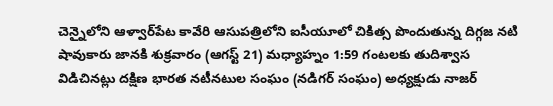చెన్నైలోని ఆళ్వార్‌పేట కావేరి ఆసుపత్రిలోని ఐసీయూలో చికిత్స పొందుతున్న దిగ్గజ నటి షావుకారు జానకి శుక్రవారం (ఆగస్ట్ 21) మధ్యాహ్నం 1:59 గంటలకు తుదిశ్వాస విడిచినట్లు దక్షిణ భారత నటీనటుల సంఘం (నడిగర్ సంఘం) అధ్యక్షుడు నాజర్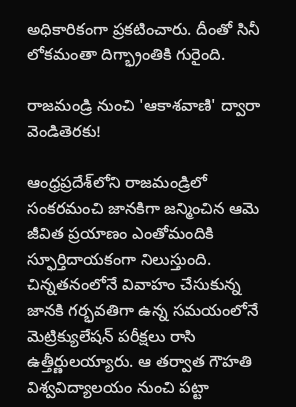అధికారికంగా ప్రకటించారు. దీంతో సినీ లోకమంతా దిగ్భ్రాంతికి గురైంది.

రాజమండ్రి నుంచి 'ఆకాశవాణి' ద్వారా వెండితెరకు!

ఆంధ్రప్రదేశ్‌లోని రాజమండ్రిలో సంకరమంచి జానకిగా జన్మించిన ఆమె జీవిత ప్రయాణం ఎంతోమందికి స్ఫూర్తిదాయకంగా నిలుస్తుంది. చిన్నతనంలోనే వివాహం చేసుకున్న జానకి గర్భవతిగా ఉన్న సమయంలోనే మెట్రిక్యులేషన్ పరీక్షలు రాసి ఉత్తీర్ణులయ్యారు. ఆ తర్వాత గౌహతి విశ్వవిద్యాలయం నుంచి పట్టా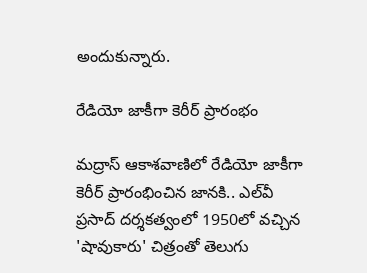అందుకున్నారు.

రేడియో జాకీగా కెరీర్ ప్రారంభం

మద్రాస్ ఆకాశవాణిలో రేడియో జాకీగా కెరీర్ ప్రారంభించిన జానకి.. ఎల్‌వీ ప్రసాద్ దర్శకత్వంలో 1950లో వచ్చిన 'షావుకారు' చిత్రంతో తెలుగు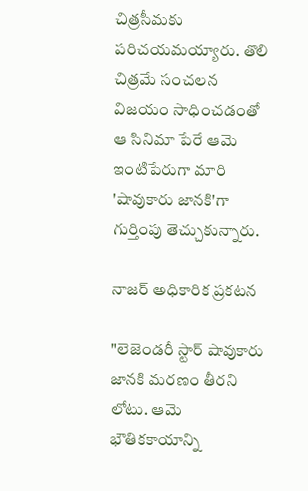చిత్రసీమకు పరిచయమయ్యారు. తొలి చిత్రమే సంచలన విజయం సాధించడంతో ఆ సినిమా పేరే ఆమె ఇంటిపేరుగా మారి 'షావుకారు జానకి'గా గుర్తింపు తెచ్చుకున్నారు.

నాజర్ అధికారిక ప్రకటన

"లెజెండరీ స్టార్ షావుకారు జానకి మరణం తీరని లోటు. ఆమె భౌతికకాయాన్ని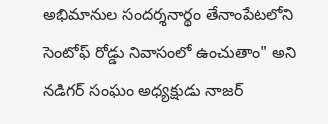అభిమానుల సందర్శనార్థం తేనాంపేటలోని సెంటోఫ్ రోడ్డు నివాసంలో ఉంచుతాం" అని నడిగర్ సంఘం అధ్యక్షుడు నాజర్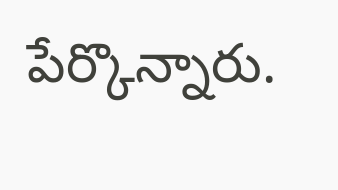పేర్కొన్నారు.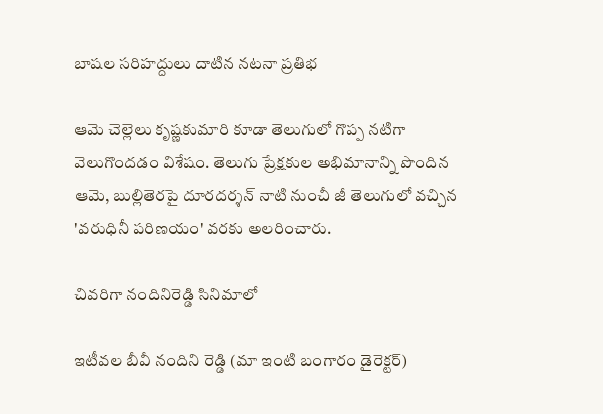బాషల సరిహద్దులు దాటిన నటనా ప్రతిభ

ఆమె చెల్లెలు కృష్ణకుమారి కూడా తెలుగులో గొప్ప నటిగా వెలుగొందడం విశేషం. తెలుగు ప్రేక్షకుల అభిమానాన్ని పొందిన ఆమె, బుల్లితెరపై దూరదర్శన్ నాటి నుంచీ జీ తెలుగులో వచ్చిన 'వరుధినీ పరిణయం' వరకు అలరించారు.

చివరిగా నందినిరెడ్డి సినిమాలో

ఇటీవల బీవీ నందిని రెడ్డి (మా ఇంటి బంగారం డైరెక్టర్)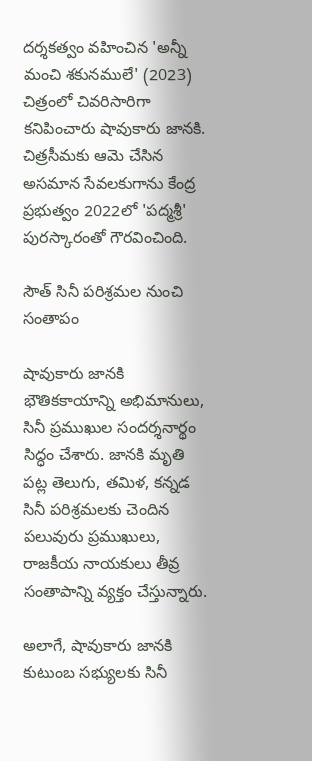దర్శకత్వం వహించిన 'అన్నీ మంచి శకునములే' (2023) చిత్రంలో చివరిసారిగా కనిపించారు షావుకారు జానకి. చిత్రసీమకు ఆమె చేసిన అసమాన సేవలకుగాను కేంద్ర ప్రభుత్వం 2022లో 'పద్మశ్రీ' పురస్కారంతో గౌరవించింది.

సౌత్ సినీ పరిశ్రమల నుంచి సంతాపం

షావుకారు జానకి భౌతికకాయాన్ని అభిమానులు, సినీ ప్రముఖుల సందర్శనార్థం సిద్ధం చేశారు. జానకి మృతి పట్ల తెలుగు, తమిళ, కన్నడ సినీ పరిశ్రమలకు చెందిన పలువురు ప్రముఖులు, రాజకీయ నాయకులు తీవ్ర సంతాపాన్ని వ్యక్తం చేస్తున్నారు.

అలాగే, షావుకారు జానకి కుటుంబ సభ్యులకు సినీ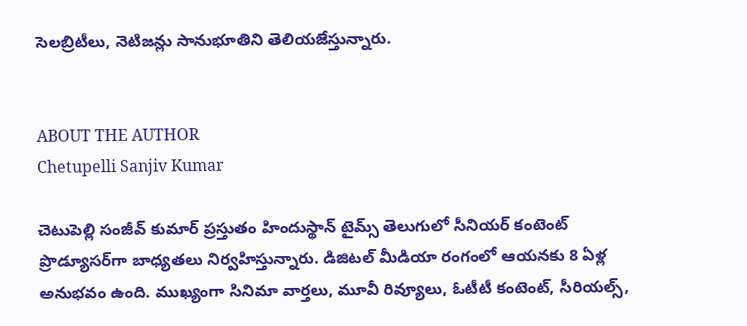సెలబ్రిటీలు, నెటిజన్లు సానుభూతిని తెలియజేస్తున్నారు.


ABOUT THE AUTHOR
Chetupelli Sanjiv Kumar

చెటుపెల్లి సంజీవ్ కుమార్ ప్రస్తుతం హిందుస్థాన్ టైమ్స్ తెలుగులో సీనియర్ కంటెంట్ ప్రొడ్యూసర్‌గా బాధ్యతలు నిర్వహిస్తున్నారు. డిజిటల్ మీడియా రంగంలో ఆయనకు 8 ఏళ్ల అనుభవం ఉంది. ముఖ్యంగా సినిమా వార్తలు, మూవీ రివ్యూలు, ఓటీటీ కంటెంట్, సీరియల్స్,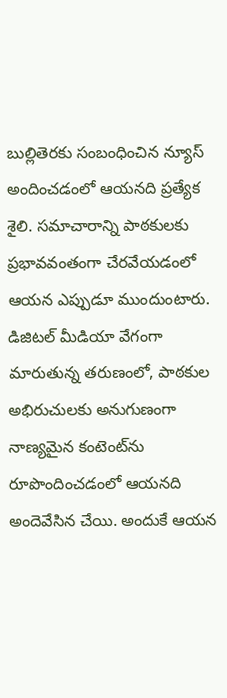బుల్లితెరకు సంబంధించిన న్యూస్ అందించడంలో ఆయనది ప్రత్యేక శైలి. సమాచారాన్ని పాఠకులకు ప్రభావవంతంగా చేరవేయడంలో ఆయన ఎప్పుడూ ముందుంటారు. డిజిటల్ మీడియా వేగంగా మారుతున్న తరుణంలో, పాఠకుల అభిరుచులకు అనుగుణంగా నాణ్యమైన కంటెంట్‌ను రూపొందించడంలో ఆయనది అందెవేసిన చేయి. అందుకే ఆయన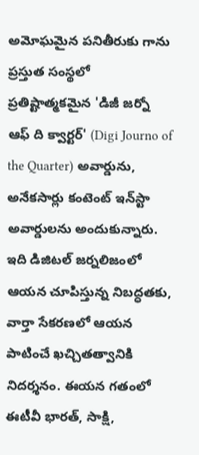అమోఘమైన పనితీరుకు గాను ప్రస్తుత సంస్థలో ప్రతిష్టాత్మకమైన 'డిజీ జర్నో ఆఫ్ ది క్వార్టర్' (Digi Journo of the Quarter) అవార్డును, అనేకసార్లు కంటెంట్ ఇన్‌స్టా అవార్డులను అందుకున్నారు. ఇది డిజిటల్ జర్నలిజంలో ఆయన చూపిస్తున్న నిబద్ధతకు, వార్తా సేకరణలో ఆయన పాటించే ఖచ్చితత్వానికి నిదర్శనం. ఈయన గతంలో ఈటీవీ భారత్, సాక్షి,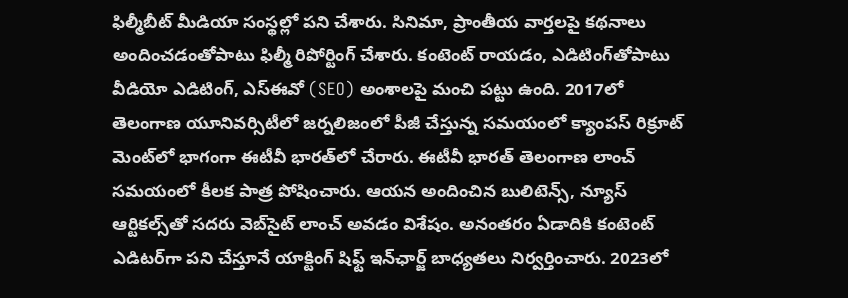ఫిల్మీబీట్ మీడియా సంస్థల్లో పని చేశారు. సినిమా, ప్రాంతీయ వార్తలపై కథనాలు అందించడంతోపాటు ఫిల్మీ రిపోర్టింగ్ చేశారు. కంటెంట్ రాయడం, ఎడిటింగ్‌తోపాటు వీడియో ఎడిటింగ్, ఎస్‌ఈవో (SEO) అంశాలపై మంచి పట్టు ఉంది. 2017లో తెలంగాణ యూనివర్సిటీలో జర్నలిజంలో పీజీ చేస్తున్న సమయంలో క్యాంపస్ రిక్రూట్ మెంట్‌లో భాగంగా ఈటీవీ భారత్‌లో చేరారు. ఈటీవీ భారత్ తెలంగాణ లాంచ్ సమయంలో కీలక పాత్ర పోషించారు. ఆయన అందించిన బులిటెన్స్, న్యూస్ ఆర్టికల్స్‌తో సదరు వెబ్‌సైట్ లాంచ్ అవడం విశేషం. అనంతరం ఏడాదికి కంటెంట్ ఎడిటర్‌గా పని చేస్తూనే యాక్టింగ్ షిఫ్ట్ ఇన్‌ఛార్జ్ బాధ్యతలు నిర్వర్తించారు. 2023లో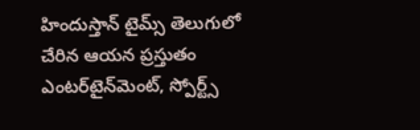హిందుస్తాన్ టైమ్స్ తెలుగులో చేరిన ఆయన ప్రస్తుతం ఎంటర్‌టైన్‌మెంట్, స్పోర్ట్స్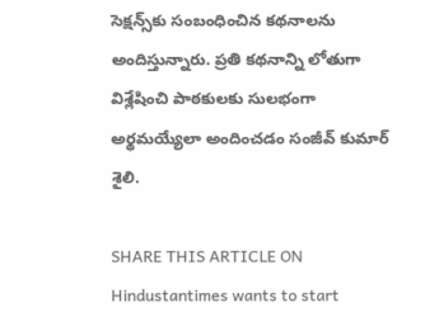సెక్షన్స్‌కు సంబంధించిన కథనాలను అందిస్తున్నారు. ప్రతి కథనాన్ని లోతుగా విశ్లేషించి పాఠకులకు సులభంగా అర్థమయ్యేలా అందించడం సంజీవ్ కుమార్ శైలి.

SHARE THIS ARTICLE ON
Hindustantimes wants to start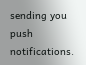sending you push notifications.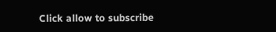Click allow to subscribe